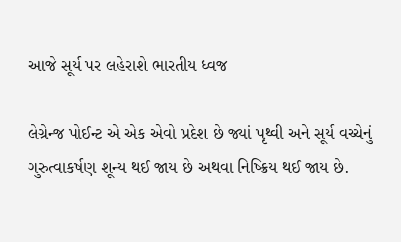આજે સૂર્ય પર લહેરાશે ભારતીય ધ્વજ

લેગ્રેન્જ પોઈન્ટ એ એક એવો પ્રદેશ છે જ્યાં પૃથ્વી અને સૂર્ય વચ્ચેનું ગુરુત્વાકર્ષણ શૂન્ય થઈ જાય છે અથવા નિષ્ક્રિય થઈ જાય છે.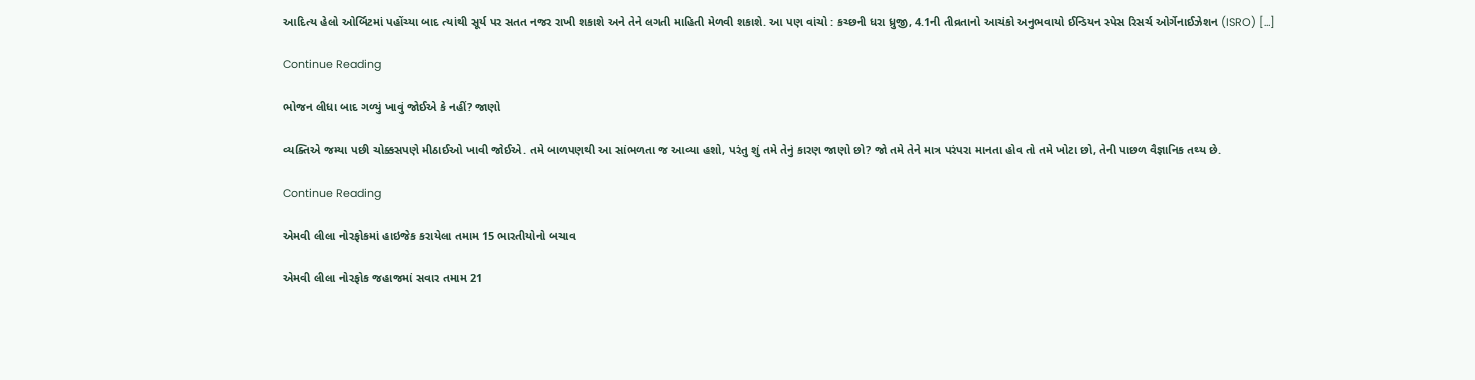આદિત્ય હેલો ઓર્બિટમાં પહોંચ્યા બાદ ત્યાંથી સૂર્ય પર સતત નજર રાખી શકાશે અને તેને લગતી માહિતી મેળવી શકાશે. આ પણ વાંચો : કચ્છની ધરા ધ્રુજી, 4.1ની તીવ્રતાનો આચંકો અનુભવાયો ઈન્ડિયન સ્પેસ રિસર્ચ ઓર્ગેનાઈઝેશન (ISRO) […]

Continue Reading

ભોજન લીધા બાદ ગળ્યું ખાવું જોઈએ કે નહીં? જાણો

વ્યક્તિએ જમ્યા પછી ચોક્કસપણે મીઠાઈઓ ખાવી જોઈએ. તમે બાળપણથી આ સાંભળતા જ આવ્યા હશો, પરંતુ શું તમે તેનું કારણ જાણો છો? જો તમે તેને માત્ર પરંપરા માનતા હોવ તો તમે ખોટા છો, તેની પાછળ વૈજ્ઞાનિક તથ્ય છે.

Continue Reading

એમવી લીલા નોરફોકમાં હાઇજેક કરાયેલા તમામ 15 ભારતીયોનો બચાવ

એમવી લીલા નોરફોક જહાજમાં સવાર તમામ 21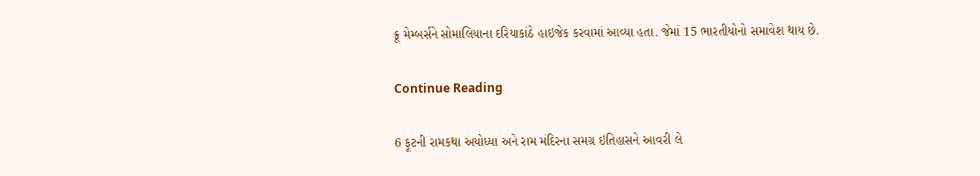ક્રૂ મેમ્બર્સને સોમાલિયાના દરિયાકાંઠે હાઇજેક કરવામાં આવ્યા હતા. જેમાં 15 ભારતીયોનો સમાવેશ થાય છે.

Continue Reading

6 ફૂટની રામકથા અયોધ્યા અને રામ મંદિરના સમગ્ર ઇતિહાસને આવરી લે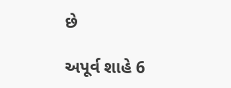છે

અપૂર્વ શાહે 6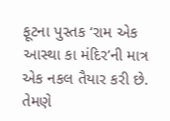ફૂટના પુસ્તક ‘રામ એક આસ્થા કા મંદિર’ની માત્ર એક નકલ તૈયાર કરી છે. તેમણે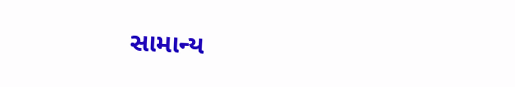સામાન્ય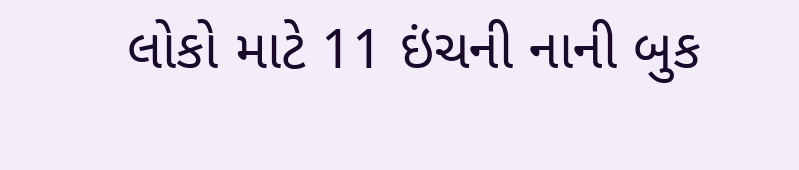લોકો માટે 11 ઇંચની નાની બુક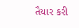તૈયાર કરી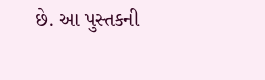છે. આ પુસ્તકની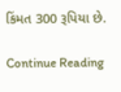કિંમત 300 રૂપિયા છે.

Continue Reading